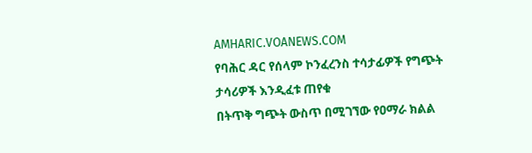AMHARIC.VOANEWS.COM
የባሕር ዳር የሰላም ኮንፈረንስ ተሳታፊዎች የግጭት ታሳሪዎች እንዲፈቱ ጠየቁ
በትጥቅ ግጭት ውስጥ በሚገኘው የዐማራ ክልል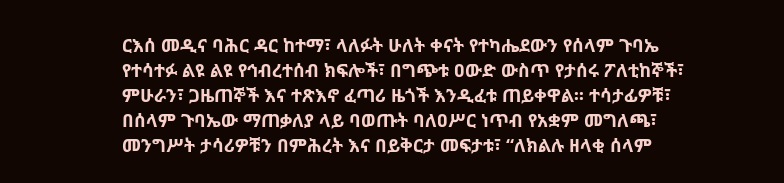ርእሰ መዲና ባሕር ዳር ከተማ፣ ላለፉት ሁለት ቀናት የተካሔደውን የሰላም ጉባኤ የተሳተፉ ልዩ ልዩ የኅብረተሰብ ክፍሎች፣ በግጭቱ ዐውድ ውስጥ የታሰሩ ፖለቲከኞች፣ ምሁራን፣ ጋዜጠኞች እና ተጽእኖ ፈጣሪ ዜጎች እንዲፈቱ ጠይቀዋል፡፡ ተሳታፊዎቹ፣ በሰላም ጉባኤው ማጠቃለያ ላይ ባወጡት ባለዐሥር ነጥብ የአቋም መግለጫ፣ መንግሥት ታሳሪዎቹን በምሕረት እና በይቅርታ መፍታቱ፣ “ለክልሉ ዘላቂ ሰላም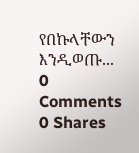የበኩላቸውን እንዲወጡ...
0 Comments 0 Shares